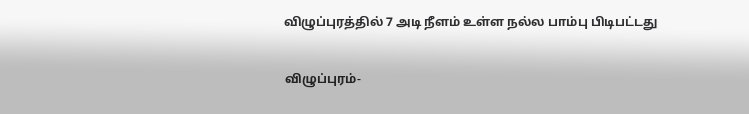விழுப்புரத்தில் 7 அடி நீளம் உள்ள நல்ல பாம்பு பிடிபட்டது

விழுப்புரம்-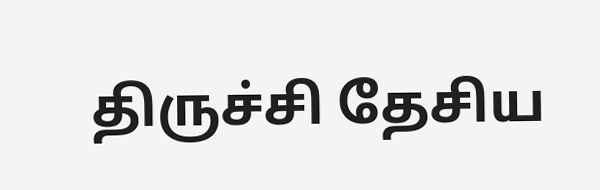திருச்சி தேசிய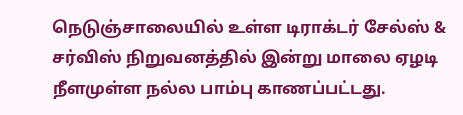நெடுஞ்சாலையில் உள்ள டிராக்டர் சேல்ஸ் & சர்விஸ் நிறுவனத்தில் இன்று மாலை ஏழடி நீளமுள்ள நல்ல பாம்பு காணப்பட்டது.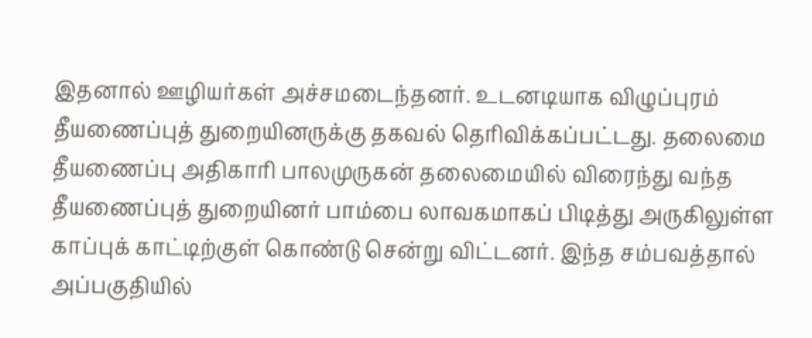இதனால் ஊழியர்கள் அச்சமடைந்தனர். உடனடியாக விழுப்புரம் தீயணைப்புத் துறையினருக்கு தகவல் தெரிவிக்கப்பட்டது. தலைமை தீயணைப்பு அதிகாரி பாலமுருகன் தலைமையில் விரைந்து வந்த தீயணைப்புத் துறையினர் பாம்பை லாவகமாகப் பிடித்து அருகிலுள்ள காப்புக் காட்டிற்குள் கொண்டு சென்று விட்டனர். இந்த சம்பவத்தால் அப்பகுதியில்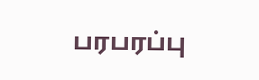பரபரப்பு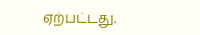ஏற்பட்டது.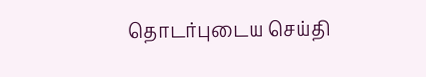தொடர்புடைய செய்தி